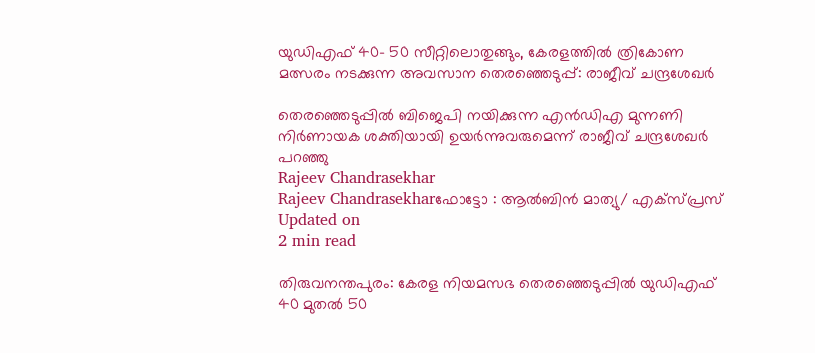യുഡിഎഫ് 40- 50 സീറ്റിലൊതുങ്ങും, കേരളത്തില്‍ ത്രികോണ മത്സരം നടക്കുന്ന അവസാന തെരഞ്ഞെടുപ്പ്: രാജീവ് ചന്ദ്രശേഖര്‍

തെരഞ്ഞെടുപ്പില്‍ ബിജെപി നയിക്കുന്ന എന്‍ഡിഎ മുന്നണി നിര്‍ണായക ശക്തിയായി ഉയര്‍ന്നുവരുമെന്ന് രാജീവ് ചന്ദ്രശേഖര്‍ പറഞ്ഞു
Rajeev Chandrasekhar
Rajeev Chandrasekharഫോട്ടോ : ആൽബിൻ മാത്യു/ എക്സ്പ്രസ്
Updated on
2 min read

തിരുവനന്തപുരം: കേരള നിയമസഭ തെരഞ്ഞെടുപ്പില്‍ യുഡിഎഫ് 40 മുതല്‍ 50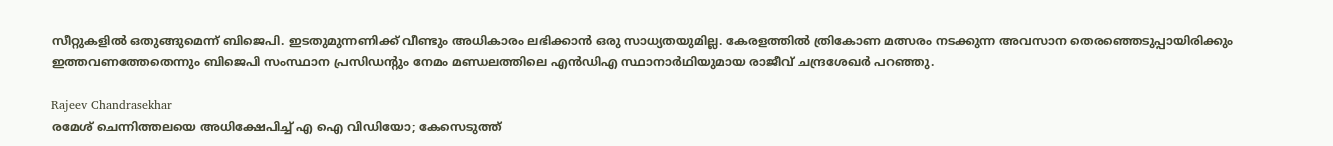സീറ്റുകളില്‍ ഒതുങ്ങുമെന്ന് ബിജെപി. ഇടതുമുന്നണിക്ക് വീണ്ടും അധികാരം ലഭിക്കാന്‍ ഒരു സാധ്യതയുമില്ല. കേരളത്തില്‍ ത്രികോണ മത്സരം നടക്കുന്ന അവസാന തെരഞ്ഞെടുപ്പായിരിക്കും ഇത്തവണത്തേതെന്നും ബിജെപി സംസ്ഥാന പ്രസിഡന്റും നേമം മണ്ഡലത്തിലെ എന്‍ഡിഎ സ്ഥാനാര്‍ഥിയുമായ രാജീവ് ചന്ദ്രശേഖര്‍ പറഞ്ഞു.

Rajeev Chandrasekhar
രമേശ് ചെന്നിത്തലയെ അധിക്ഷേപിച്ച് എ ഐ വിഡിയോ; കേസെടുത്ത്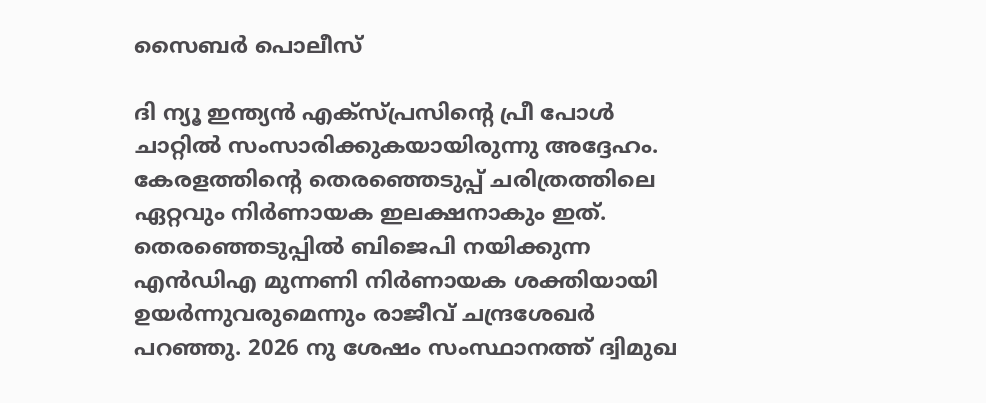സൈബര്‍ പൊലീസ്

ദി ന്യൂ ഇന്ത്യന്‍ എക്‌സ്പ്രസിന്റെ പ്രീ പോള്‍ ചാറ്റില്‍ സംസാരിക്കുകയായിരുന്നു അദ്ദേഹം. കേരളത്തിന്റെ തെരഞ്ഞെടുപ്പ് ചരിത്രത്തിലെ ഏറ്റവും നിര്‍ണായക ഇലക്ഷനാകും ഇത്. തെരഞ്ഞെടുപ്പില്‍ ബിജെപി നയിക്കുന്ന എന്‍ഡിഎ മുന്നണി നിര്‍ണായക ശക്തിയായി ഉയര്‍ന്നുവരുമെന്നും രാജീവ് ചന്ദ്രശേഖര്‍ പറഞ്ഞു. 2026 നു ശേഷം സംസ്ഥാനത്ത് ദ്വിമുഖ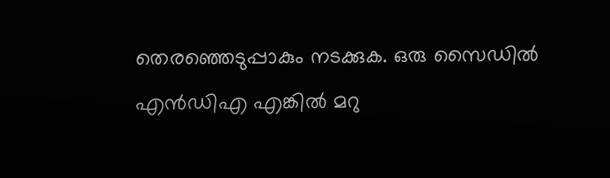തെരഞ്ഞെടുപ്പാകും നടക്കുക. ഒരു സൈഡില്‍ എന്‍ഡിഎ എങ്കില്‍ മറു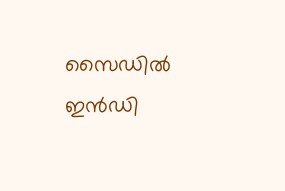സൈഡില്‍ ഇന്‍ഡി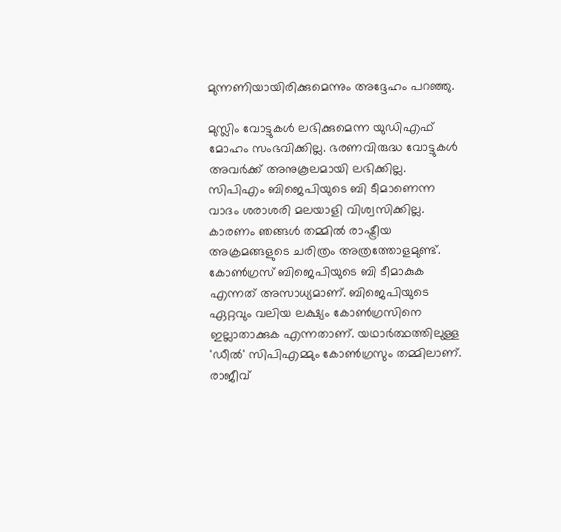മുന്നണിയായിരിക്കുമെന്നും അദ്ദേഹം പറഞ്ഞു.

മുസ്ലിം വോട്ടുകള്‍ ലഭിക്കുമെന്ന യുഡിഎഫ് മോഹം സംഭവിക്കില്ല. ഭരണവിരുദ്ധ വോട്ടുകള്‍ അവര്‍ക്ക് അനുകൂലമായി ലഭിക്കില്ല. സിപിഎം ബിജെപിയുടെ ബി ടീമാണെന്ന വാദം ശരാശരി മലയാളി വിശ്വസിക്കില്ല. കാരണം ഞങ്ങള്‍ തമ്മില്‍ രാഷ്ട്രീയ അക്രമങ്ങളുടെ ചരിത്രം അത്രത്തോളമുണ്ട്. കോണ്‍ഗ്രസ് ബിജെപിയുടെ ബി ടീമാകുക എന്നത് അസാധ്യമാണ്. ബിജെപിയുടെ ഏറ്റവും വലിയ ലക്ഷ്യം കോണ്‍ഗ്രസിനെ ഇല്ലാതാക്കുക എന്നതാണ്. യഥാര്‍ത്ഥത്തിലുള്ള 'ഡീല്‍' സിപിഎമ്മും കോണ്‍ഗ്രസും തമ്മിലാണ്. രാജീവ്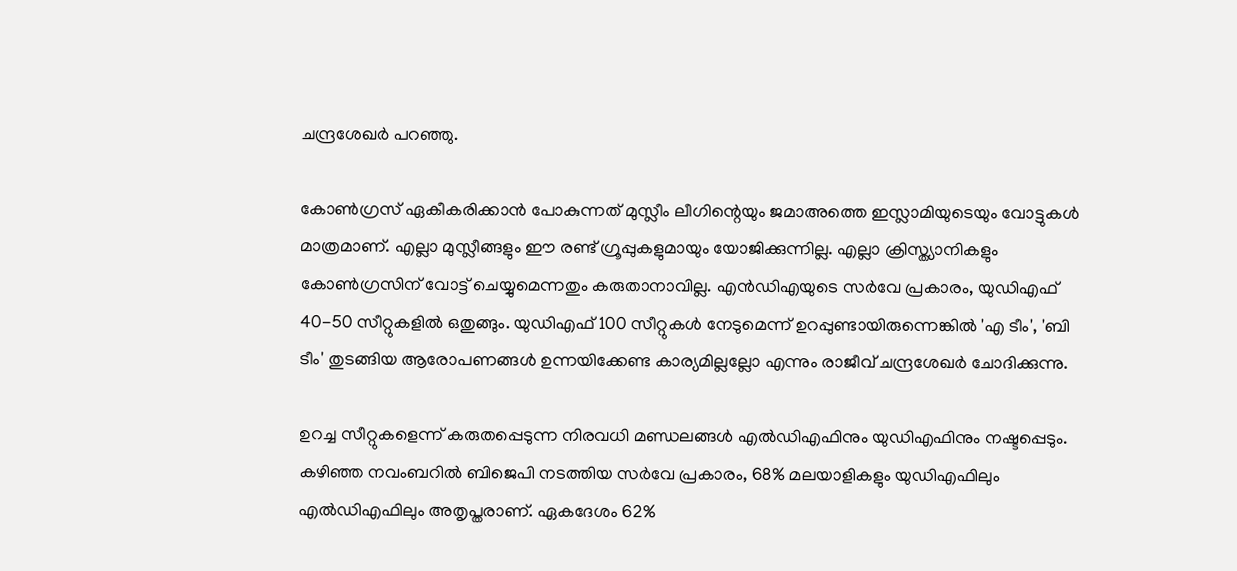ചന്ദ്രശേഖര്‍ പറഞ്ഞു.

കോണ്‍ഗ്രസ് ഏകീകരിക്കാന്‍ പോകുന്നത് മുസ്ലീം ലീഗിന്റെയും ജമാഅത്തെ ഇസ്ലാമിയുടെയും വോട്ടുകള്‍ മാത്രമാണ്. എല്ലാ മുസ്ലീങ്ങളും ഈ രണ്ട് ഗ്രൂപ്പുകളുമായും യോജിക്കുന്നില്ല. എല്ലാ ക്രിസ്ത്യാനികളും കോണ്‍ഗ്രസിന് വോട്ട് ചെയ്യുമെന്നതും കരുതാനാവില്ല. എന്‍ഡിഎയുടെ സര്‍വേ പ്രകാരം, യുഡിഎഫ് 40-50 സീറ്റുകളില്‍ ഒതുങ്ങും. യുഡിഎഫ് 100 സീറ്റുകള്‍ നേടുമെന്ന് ഉറപ്പുണ്ടായിരുന്നെങ്കില്‍ 'എ ടീം', 'ബി ടീം' തുടങ്ങിയ ആരോപണങ്ങള്‍ ഉന്നയിക്കേണ്ട കാര്യമില്ലല്ലോ എന്നും രാജീവ് ചന്ദ്രശേഖര്‍ ചോദിക്കുന്നു.

ഉറച്ച സീറ്റുകളെന്ന് കരുതപ്പെടുന്ന നിരവധി മണ്ഡലങ്ങള്‍ എല്‍ഡിഎഫിനും യുഡിഎഫിനും നഷ്ടപ്പെടും. കഴിഞ്ഞ നവംബറില്‍ ബിജെപി നടത്തിയ സര്‍വേ പ്രകാരം, 68% മലയാളികളും യുഡിഎഫിലും എല്‍ഡിഎഫിലും അതൃപ്തരാണ്. ഏകദേശം 62%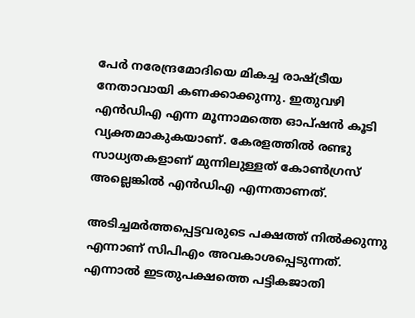പേര്‍ നരേന്ദ്രമോദിയെ മികച്ച രാഷ്ട്രീയ നേതാവായി കണക്കാക്കുന്നു. ഇതുവഴി എന്‍ഡിഎ എന്ന മൂന്നാമത്തെ ഓപ്ഷന്‍ കൂടി വ്യക്തമാകുകയാണ്. കേരളത്തില്‍ രണ്ടു സാധ്യതകളാണ് മുന്നിലുള്ളത് കോണ്‍ഗ്രസ് അല്ലെങ്കില്‍ എന്‍ഡിഎ എന്നതാണത്.

അടിച്ചമര്‍ത്തപ്പെട്ടവരുടെ പക്ഷത്ത് നില്‍ക്കുന്നു എന്നാണ് സിപിഎം അവകാശപ്പെടുന്നത്. എന്നാല്‍ ഇടതുപക്ഷത്തെ പട്ടികജാതി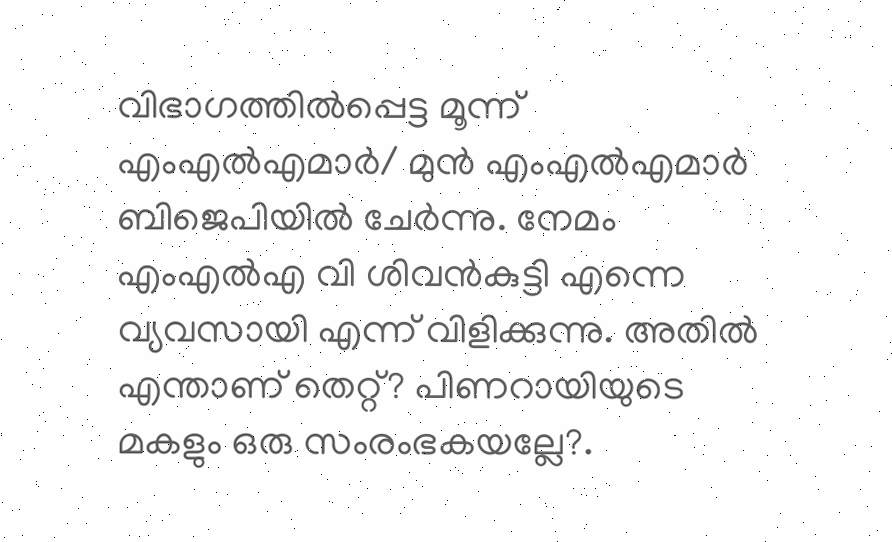വിഭാഗത്തില്‍പ്പെട്ട മൂന്ന് എംഎല്‍എമാര്‍/ മുന്‍ എംഎല്‍എമാര്‍ ബിജെപിയില്‍ ചേര്‍ന്നു. നേമം എംഎല്‍എ വി ശിവന്‍കുട്ടി എന്നെ വ്യവസായി എന്ന് വിളിക്കുന്നു. അതില്‍ എന്താണ് തെറ്റ്? പിണറായിയുടെ മകളും ഒരു സംരംഭകയല്ലേ?.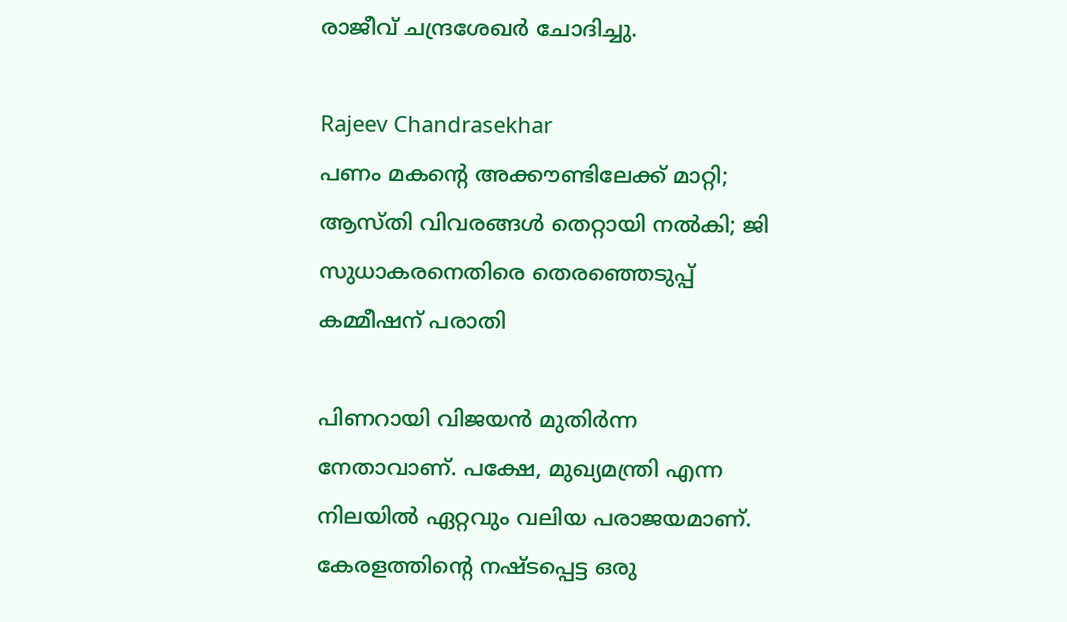രാജീവ് ചന്ദ്രശേഖര്‍ ചോദിച്ചു.

Rajeev Chandrasekhar
പണം മകന്റെ അക്കൗണ്ടിലേക്ക് മാറ്റി; ആസ്തി വിവരങ്ങള്‍ തെറ്റായി നല്‍കി; ജി സുധാകരനെതിരെ തെരഞ്ഞെടുപ്പ് കമ്മീഷന് പരാതി

പിണറായി വിജയന്‍ മുതിര്‍ന്ന നേതാവാണ്. പക്ഷേ, മുഖ്യമന്ത്രി എന്ന നിലയില്‍ ഏറ്റവും വലിയ പരാജയമാണ്. കേരളത്തിന്റെ നഷ്ടപ്പെട്ട ഒരു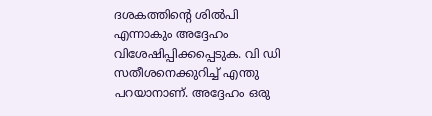ദശകത്തിന്റെ ശില്‍പി എന്നാകും അദ്ദേഹം വിശേഷിപ്പിക്കപ്പെടുക. വി ഡി സതീശനെക്കുറിച്ച് എന്തു പറയാനാണ്. അദ്ദേഹം ഒരു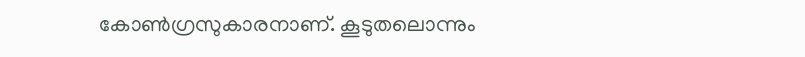കോണ്‍ഗ്രസുകാരനാണ്. കൂടുതലൊന്നും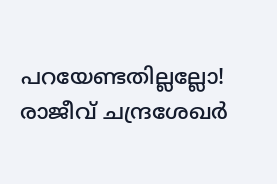പറയേണ്ടതില്ലല്ലോ! രാജീവ് ചന്ദ്രശേഖര്‍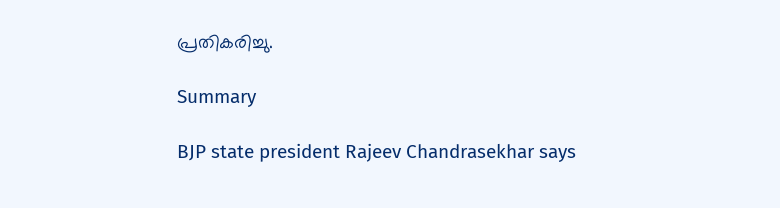പ്രതികരിച്ചു.

Summary

BJP state president Rajeev Chandrasekhar says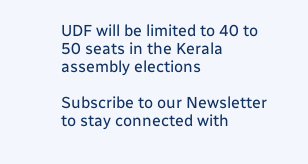UDF will be limited to 40 to 50 seats in the Kerala assembly elections

Subscribe to our Newsletter to stay connected with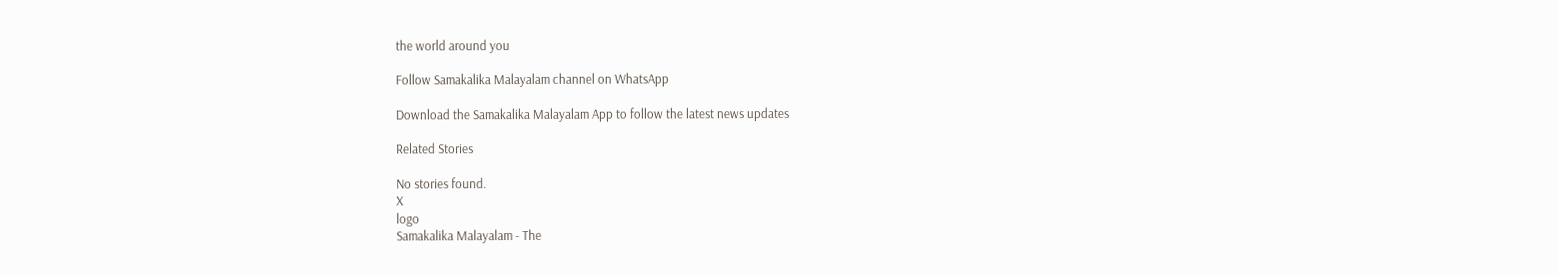the world around you

Follow Samakalika Malayalam channel on WhatsApp

Download the Samakalika Malayalam App to follow the latest news updates

Related Stories

No stories found.
X
logo
Samakalika Malayalam - The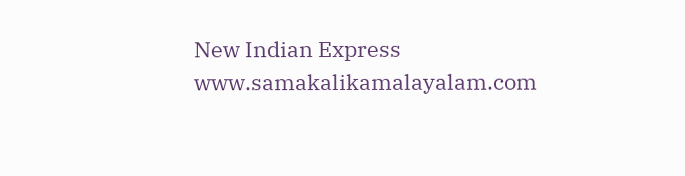New Indian Express
www.samakalikamalayalam.com